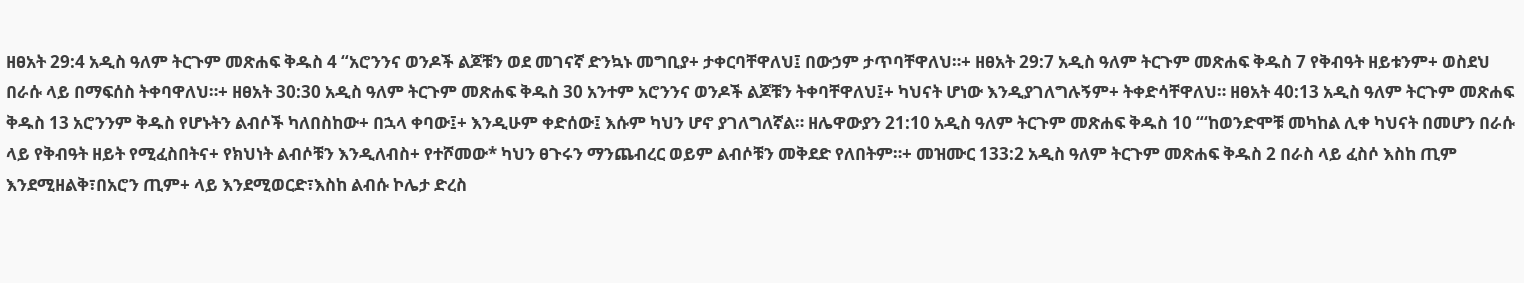ዘፀአት 29:4 አዲስ ዓለም ትርጉም መጽሐፍ ቅዱስ 4 “አሮንንና ወንዶች ልጆቹን ወደ መገናኛ ድንኳኑ መግቢያ+ ታቀርባቸዋለህ፤ በውኃም ታጥባቸዋለህ።+ ዘፀአት 29:7 አዲስ ዓለም ትርጉም መጽሐፍ ቅዱስ 7 የቅብዓት ዘይቱንም+ ወስደህ በራሱ ላይ በማፍሰስ ትቀባዋለህ።+ ዘፀአት 30:30 አዲስ ዓለም ትርጉም መጽሐፍ ቅዱስ 30 አንተም አሮንንና ወንዶች ልጆቹን ትቀባቸዋለህ፤+ ካህናት ሆነው እንዲያገለግሉኝም+ ትቀድሳቸዋለህ። ዘፀአት 40:13 አዲስ ዓለም ትርጉም መጽሐፍ ቅዱስ 13 አሮንንም ቅዱስ የሆኑትን ልብሶች ካለበስከው+ በኋላ ቀባው፤+ እንዲሁም ቀድሰው፤ እሱም ካህን ሆኖ ያገለግለኛል። ዘሌዋውያን 21:10 አዲስ ዓለም ትርጉም መጽሐፍ ቅዱስ 10 “‘ከወንድሞቹ መካከል ሊቀ ካህናት በመሆን በራሱ ላይ የቅብዓት ዘይት የሚፈስበትና+ የክህነት ልብሶቹን እንዲለብስ+ የተሾመው* ካህን ፀጉሩን ማንጨብረር ወይም ልብሶቹን መቅደድ የለበትም።+ መዝሙር 133:2 አዲስ ዓለም ትርጉም መጽሐፍ ቅዱስ 2 በራስ ላይ ፈስሶ እስከ ጢም እንደሚዘልቅ፣በአሮን ጢም+ ላይ እንደሚወርድ፣እስከ ልብሱ ኮሌታ ድረስ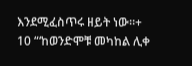እንደሚፈስጥሩ ዘይት ነው።+
10 “‘ከወንድሞቹ መካከል ሊቀ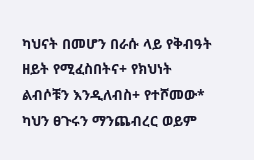ካህናት በመሆን በራሱ ላይ የቅብዓት ዘይት የሚፈስበትና+ የክህነት ልብሶቹን እንዲለብስ+ የተሾመው* ካህን ፀጉሩን ማንጨብረር ወይም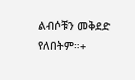ልብሶቹን መቅደድ የለበትም።+